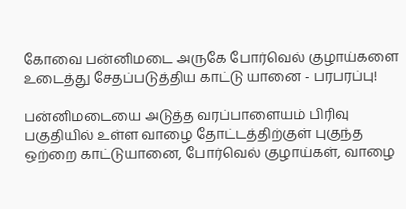கோவை பன்னிமடை அருகே போர்வெல் குழாய்களை உடைத்து சேதப்படுத்திய காட்டு யானை - பரபரப்பு!

பன்னிமடையை அடுத்த வரப்பாளையம் பிரிவு பகுதியில் உள்ள வாழை தோட்டத்திற்குள் புகுந்த ஒற்றை காட்டுயானை, போர்வெல் குழாய்கள், வாழை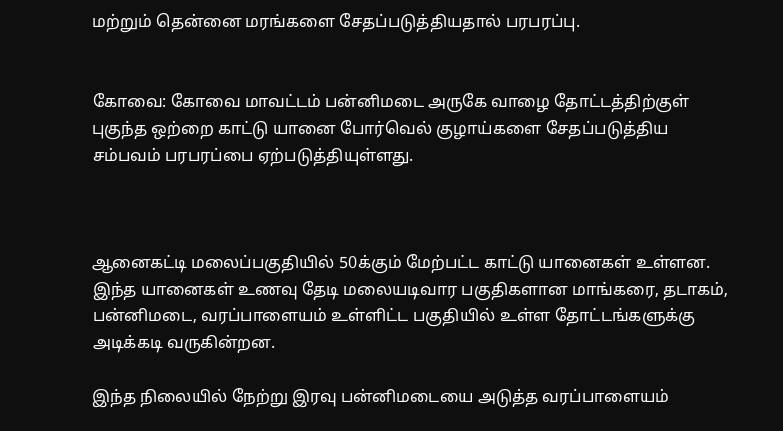மற்றும் தென்னை மரங்களை சேதப்படுத்தியதால் பரபரப்பு.


கோவை: கோவை மாவட்டம் பன்னிமடை அருகே வாழை தோட்டத்திற்குள் புகுந்த ஒற்றை காட்டு யானை போர்வெல் குழாய்களை சேதப்படுத்திய சம்பவம் பரபரப்பை ஏற்படுத்தியுள்ளது.



ஆனைகட்டி மலைப்பகுதியில் 50க்கும் மேற்பட்ட காட்டு யானைகள் உள்ளன. இந்த யானைகள் உணவு தேடி மலையடிவார பகுதிகளான மாங்கரை, தடாகம், பன்னிமடை, வரப்பாளையம் உள்ளிட்ட பகுதியில் உள்ள தோட்டங்களுக்கு அடிக்கடி வருகின்றன.

இந்த நிலையில் நேற்று இரவு பன்னிமடையை அடுத்த வரப்பாளையம்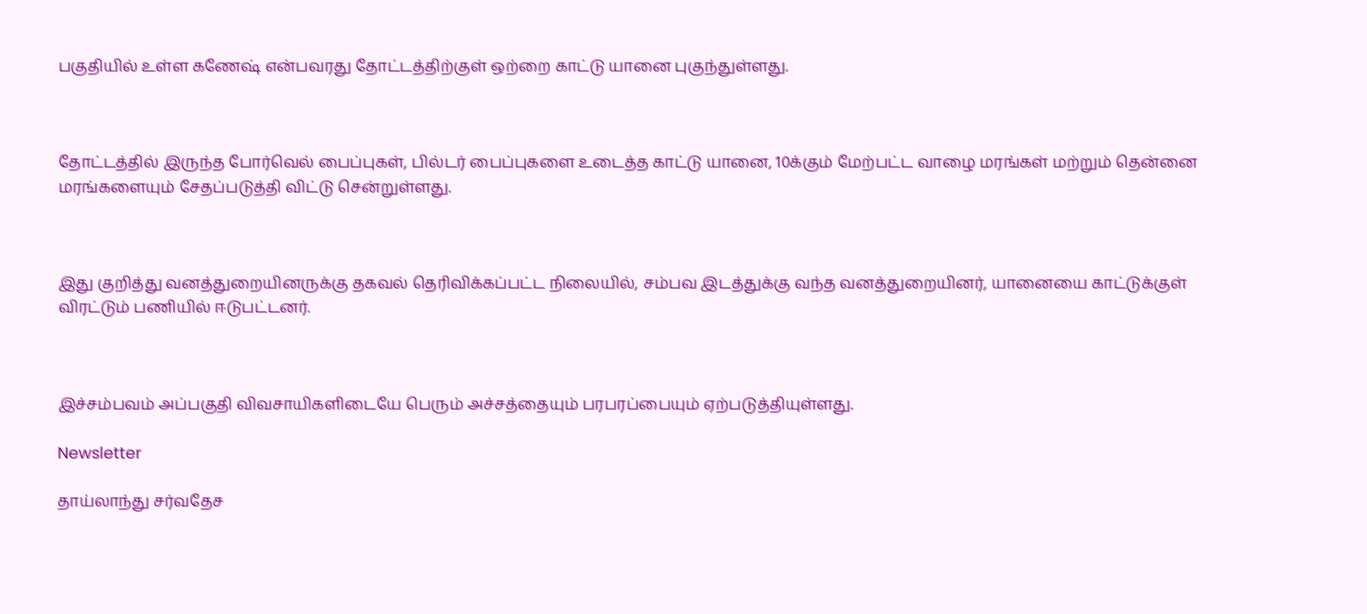பகுதியில் உள்ள கணேஷ் என்பவரது தோட்டத்திற்குள் ஒற்றை காட்டு யானை புகுந்துள்ளது.



தோட்டத்தில் இருந்த போர்வெல் பைப்புகள், பில்டர் பைப்புகளை உடைத்த காட்டு யானை, 10க்கும் மேற்பட்ட வாழை மரங்கள் மற்றும் தென்னை மரங்களையும் சேதப்படுத்தி விட்டு சென்றுள்ளது.



இது குறித்து வனத்துறையினருக்கு தகவல் தெரிவிக்கப்பட்ட நிலையில், சம்பவ இடத்துக்கு வந்த வனத்துறையினர், யானையை காட்டுக்குள் விரட்டும் பணியில் ஈடுபட்டனர்.



இச்சம்பவம் அப்பகுதி விவசாயிகளிடையே பெரும் அச்சத்தையும் பரபரப்பையும் ஏற்படுத்தியுள்ளது.

Newsletter

தாய்லாந்து சர்வதேச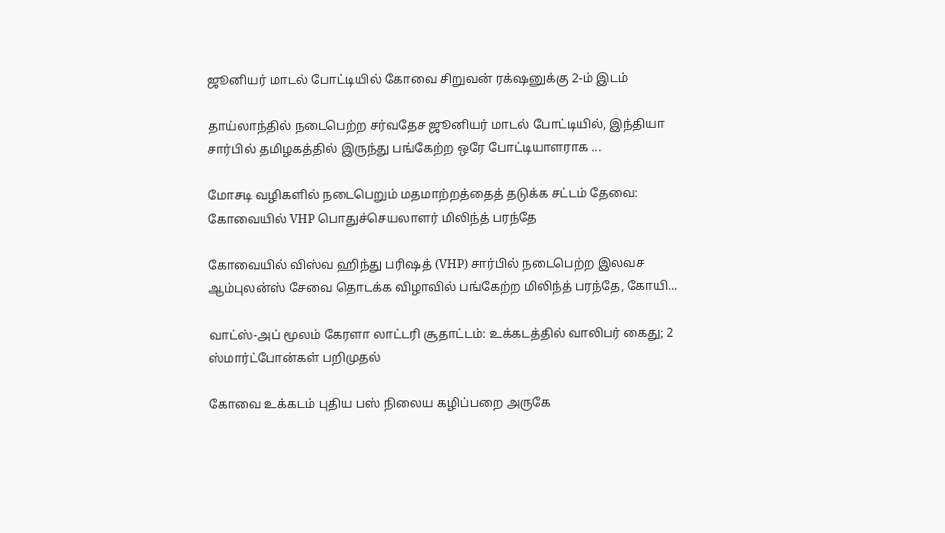ஜூனியர் மாடல் போட்டியில் கோவை சிறுவன் ரக்‌ஷனுக்கு 2-ம் இடம்

தாய்லாந்தில் நடைபெற்ற சர்வதேச ஜூனியர் மாடல் போட்டியில், இந்தியா சார்பில் தமிழகத்தில் இருந்து பங்கேற்ற ஒரே போட்டியாளராக ‌...

மோசடி வழிகளில் நடைபெறும் மதமாற்றத்தைத் தடுக்க சட்டம் தேவை: கோவையில் VHP பொதுச்செயலாளர் மிலிந்த் பரந்தே

கோவையில் விஸ்வ ஹிந்து பரிஷத் (VHP) சார்பில் நடைபெற்ற இலவச ஆம்புலன்ஸ் சேவை தொடக்க விழாவில் பங்கேற்ற மிலிந்த் பரந்தே, கோயி...

வாட்ஸ்-அப் மூலம் கேரளா லாட்டரி சூதாட்டம்: உக்கடத்தில் வாலிபர் கைது; 2 ஸ்மார்ட்போன்கள் பறிமுதல்

கோவை உக்கடம் புதிய பஸ் நிலைய கழிப்பறை அருகே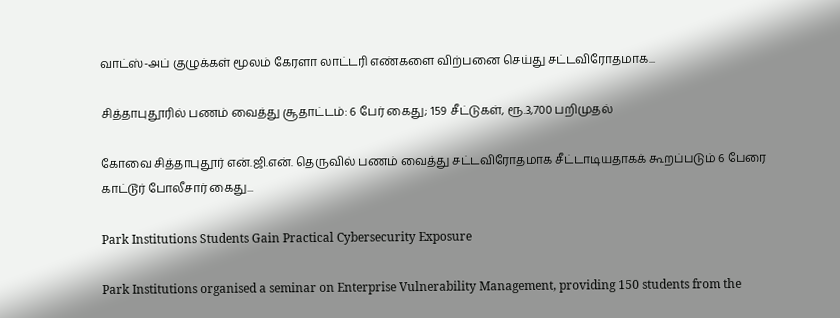வாட்ஸ்-அப் குழுக்கள் மூலம் கேரளா லாட்டரி எண்களை விற்பனை செய்து சட்டவிரோதமாக...

சித்தாபுதூரில் பணம் வைத்து சூதாட்டம்: 6 பேர் கைது; 159 சீட்டுகள், ரூ.3,700 பறிமுதல்

கோவை சித்தாபுதூர் என்.ஜி.என். தெருவில் பணம் வைத்து சட்டவிரோதமாக சீட்டாடியதாகக் கூறப்படும் 6 பேரை காட்டூர் போலீசார் கைது...

Park Institutions Students Gain Practical Cybersecurity Exposure

Park Institutions organised a seminar on Enterprise Vulnerability Management, providing 150 students from the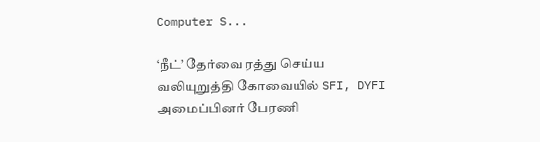Computer S...

‘நீட்’ தேர்வை ரத்து செய்ய வலியுறுத்தி கோவையில் SFI, DYFI அமைப்பினர் பேரணி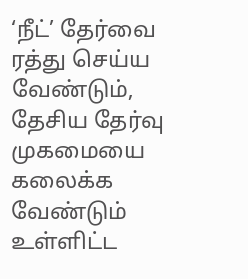‘நீட்’ தேர்வை ரத்து செய்ய வேண்டும், தேசிய தேர்வு முகமையை கலைக்க வேண்டும் உள்ளிட்ட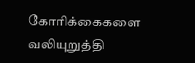கோரிக்கைகளை வலியுறுத்தி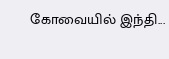கோவையில் இந்தி...